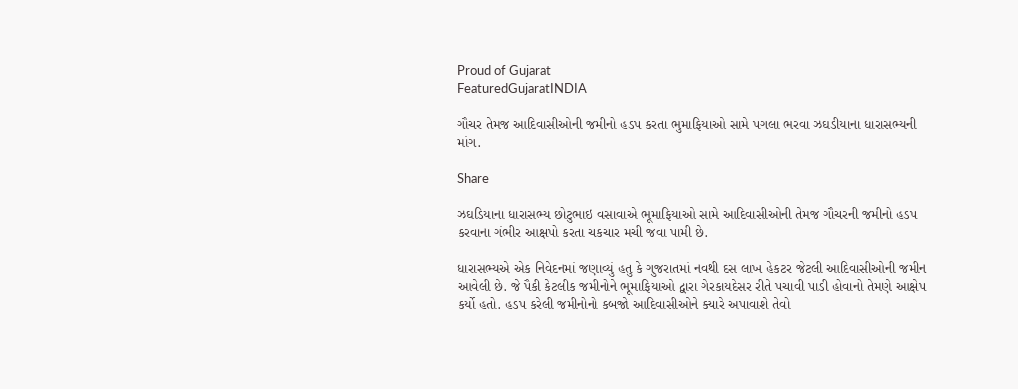Proud of Gujarat
FeaturedGujaratINDIA

ગૌચર તેમજ આદિવાસીઓની જમીનો હડપ કરતા ભુમાફિયાઓ સ‍ામે પગલા ભરવા ઝઘડીયાના ધારાસભ્યની માંગ.

Share

ઝઘડિયાના ધારાસભ્ય છોટુભાઇ વસાવાએ ભૂમાફિયાઓ સામે આદિવાસીઓની તેમજ ગૌચરની જમીનો હડપ કરવાના ગંભીર આક્ષપો કરતા ચકચાર મચી જવા પામી છે.

ધારાસભ્યએ એક નિવેદનમાં જણાવ્યું હતુ કે ગુજરાતમાં નવથી દસ લાખ હેકટર જેટલી આદિવાસીઓની જમીન આવેલી છે. જે પૈકી કેટલીક જમીનોને ભૂમાફિયાઓ દ્વારા ગેરકાયદેસર રીતે પચાવી પાડી હોવાનો તેમણે આક્ષેપ કર્યો હતો. હડપ કરેલી જમીનોનો કબજો આદિવાસીઓને ક્યારે અપાવાશે તેવો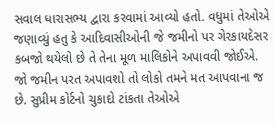સવાલ ધારાસભ્ય દ્વારા કરવામાં આવ્યો હતો. વધુમાં તેઓએ જણાવ્યું હતુ કે આદિવાસીઓની જે જમીનો પર ગેરકાયદેસર કબજો થયેલો છે તે તેના મૂળ માલિકોને અપાવવી જોઈએ. જો જમીન પરત અપાવશો તો લોકો તમને મત આપવાના જ છે. સુપ્રીમ કોર્ટનો ચુકાદો ટાંકતા તેઓએ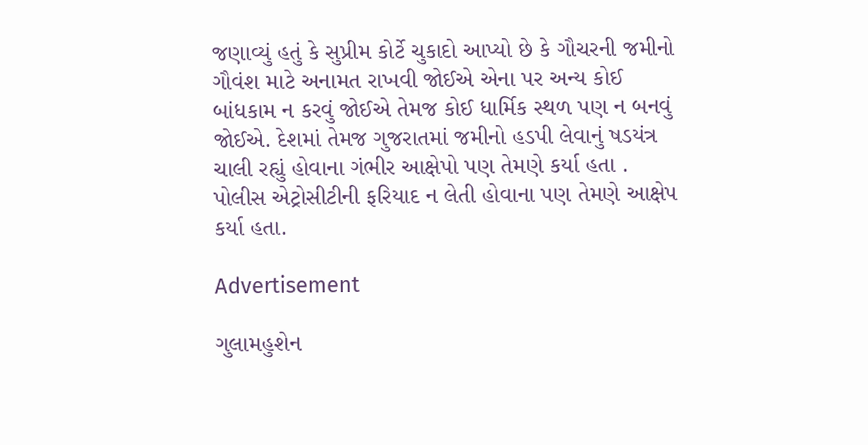જણાવ્યું હતું કે સુપ્રીમ કોર્ટે ચુકાદો આપ્યો છે કે ગૌચરની જમીનો ગૌવંશ માટે અનામત રાખવી જોઈએ એના પર અન્ય કોઈ બાંધકામ ન કરવું જોઈએ તેમજ કોઈ ધાર્મિક સ્થળ પણ ન બનવું જોઈએ. દેશમાં તેમજ ગુજરાતમાં જમીનો હડપી લેવાનું ષડયંત્ર ચાલી રહ્યું હોવાના ગંભીર આક્ષેપો પણ તેમણે કર્યા હતા . પોલીસ એટ્રોસીટીની ફરિયાદ ન લેતી હોવાના પણ તેમણે આક્ષેપ કર્યા હતા.

Advertisement

ગુલામહુશેન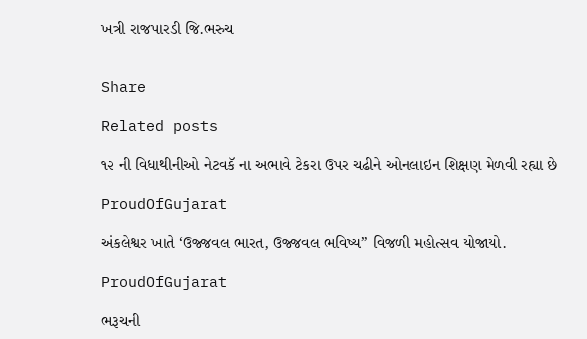ખત્રી રાજપારડી જિ.ભરુચ


Share

Related posts

૧૨ ની વિધાથીનીઓ નેટવકૅ ના અભાવે ટેકરા ઉપર ચઢીને ઓનલાઇન શિક્ષણ મેળવી રહ્યા છે

ProudOfGujarat

અંકલેશ્વર ખાતે ‘ઉજ્જવલ ભારત, ઉજ્જવલ ભવિષ્ય” વિજળી મહોત્સવ યોજાયો.

ProudOfGujarat

ભરૂચની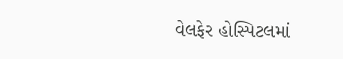વેલફેર હોસ્પિટલમાં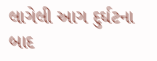લાગેલી આગ દુર્ઘટના બાદ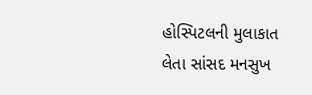હોસ્પિટલની મુલાકાત લેતા સાંસદ મનસુખ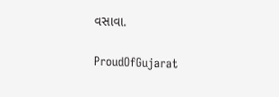વસાવા.

ProudOfGujarat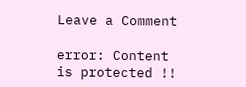Leave a Comment

error: Content is protected !!